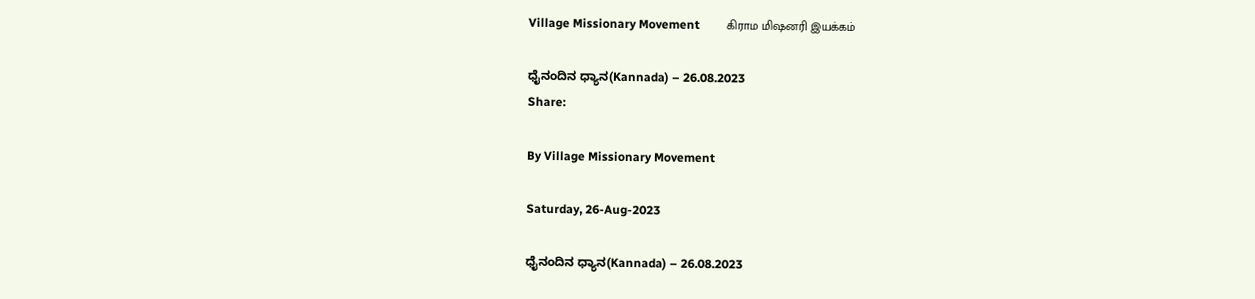Village Missionary Movement         கிராம மிஷனரி இயக்கம்

ಧೈನಂದಿನ ಧ್ಯಾನ(Kannada) – 26.08.2023
Share:

By Village Missionary Movement

Saturday, 26-Aug-2023

ಧೈನಂದಿನ ಧ್ಯಾನ(Kannada) – 26.08.2023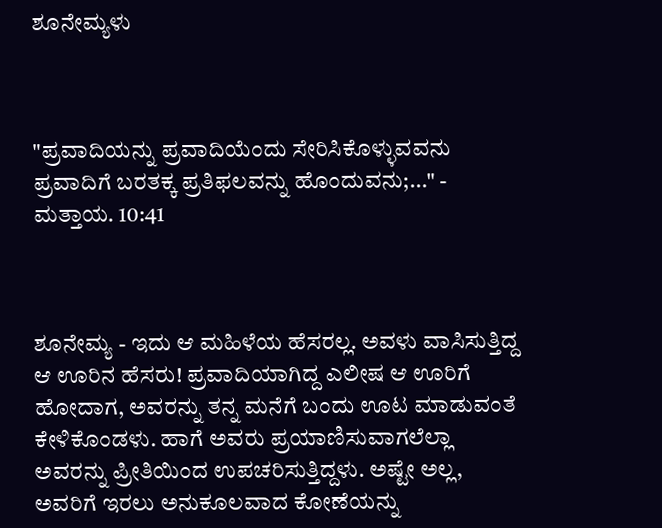ಶೂನೇಮ್ಯಳು



"ಪ್ರವಾದಿಯನ್ನು ಪ್ರವಾದಿಯೆಂದು ಸೇರಿಸಿಕೊಳ್ಳುವವನು ಪ್ರವಾದಿಗೆ ಬರತಕ್ಕ ಪ್ರತಿಫಲವನ್ನು ಹೊಂದುವನು;..." - ಮತ್ತಾಯ. 10:41



ಶೂನೇಮ್ಯ - ಇದು ಆ ಮಹಿಳೆಯ ಹೆಸರಲ್ಲ. ಅವಳು ವಾಸಿಸುತ್ತಿದ್ದ ಆ ಊರಿನ ಹೆಸರು! ಪ್ರವಾದಿಯಾಗಿದ್ದ ಎಲೀಷ ಆ ಊರಿಗೆ ಹೋದಾಗ, ಅವರನ್ನು ತನ್ನ ಮನೆಗೆ ಬಂದು ಊಟ ಮಾಡುವಂತೆ ಕೇಳಿಕೊಂಡಳು. ಹಾಗೆ ಅವರು ಪ್ರಯಾಣಿಸುವಾಗಲೆಲ್ಲಾ ಅವರನ್ನು ಪ್ರೀತಿಯಿಂದ ಉಪಚರಿಸುತ್ತಿದ್ದಳು. ಅಷ್ಟೇ ಅಲ್ಲ, ಅವರಿಗೆ ಇರಲು ಅನುಕೂಲವಾದ ಕೋಣೆಯನ್ನು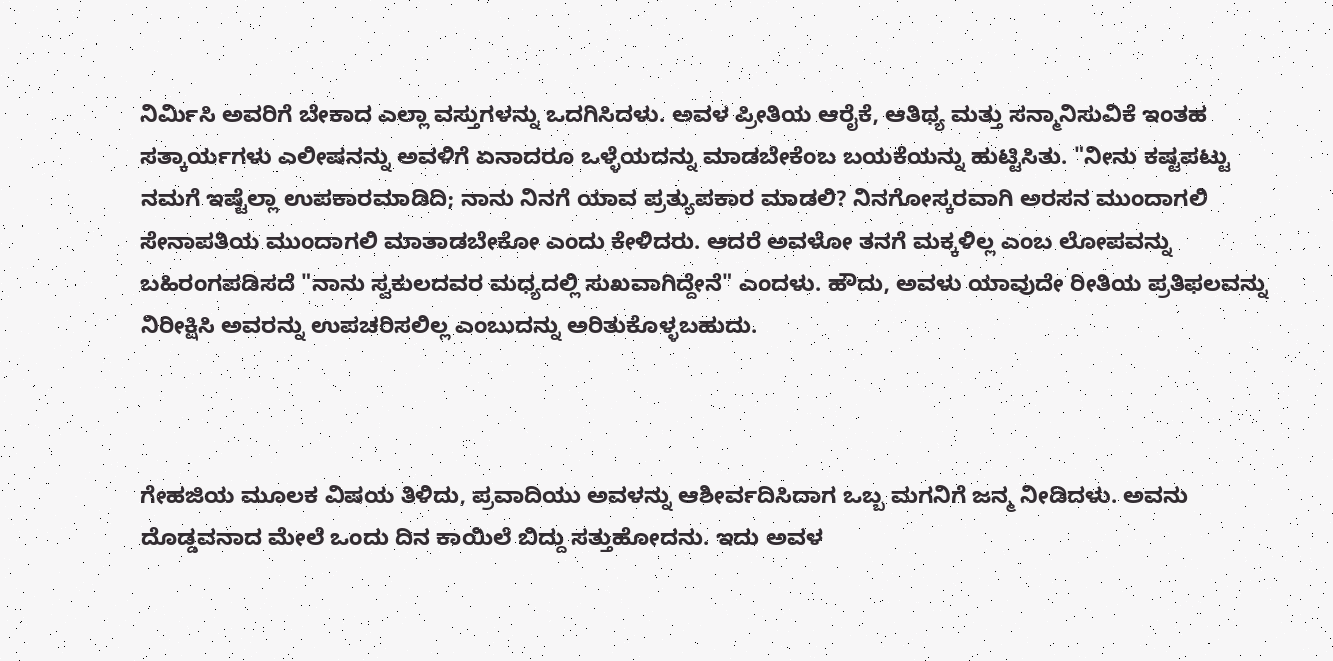ನಿರ್ಮಿಸಿ ಅವರಿಗೆ ಬೇಕಾದ ಎಲ್ಲಾ ವಸ್ತುಗಳನ್ನು ಒದಗಿಸಿದಳು. ಅವಳ ಪ್ರೀತಿಯ ಆರೈಕೆ, ಆತಿಥ್ಯ ಮತ್ತು ಸನ್ಮಾನಿಸುವಿಕೆ ಇಂತಹ ಸತ್ಕಾರ್ಯಗಳು ಎಲೀಷನನ್ನು ಅವಳಿಗೆ ಏನಾದರೂ ಒಳ್ಳೆಯದನ್ನು ಮಾಡಬೇಕೆಂಬ ಬಯಕೆಯನ್ನು ಹುಟ್ಟಿಸಿತು. "ನೀನು ಕಷ್ಟಪಟ್ಟು ನಮಗೆ ಇಷ್ಟೆಲ್ಲಾ ಉಪಕಾರಮಾಡಿದಿ; ನಾನು ನಿನಗೆ ಯಾವ ಪ್ರತ್ಯುಪಕಾರ ಮಾಡಲಿ? ನಿನಗೋಸ್ಕರವಾಗಿ ಅರಸನ ಮುಂದಾಗಲಿ ಸೇನಾಪತಿಯ ಮುಂದಾಗಲಿ ಮಾತಾಡಬೇಕೋ ಎಂದು ಕೇಳಿದರು. ಆದರೆ ಅವಳೋ ತನಗೆ ಮಕ್ಕಳಿಲ್ಲ ಎಂಬ ಲೋಪವನ್ನು ಬಹಿರಂಗಪಡಿಸದೆ "ನಾನು ಸ್ವಕುಲದವರ ಮಧ್ಯದಲ್ಲಿ ಸುಖವಾಗಿದ್ದೇನೆ" ಎಂದಳು. ಹೌದು, ಅವಳು ಯಾವುದೇ ರೀತಿಯ ಪ್ರತಿಫಲವನ್ನು ನಿರೀಕ್ಷಿಸಿ ಅವರನ್ನು ಉಪಚರಿಸಲಿಲ್ಲ ಎಂಬುದನ್ನು ಅರಿತುಕೊಳ್ಳಬಹುದು.



ಗೇಹಜಿಯ ಮೂಲಕ ವಿಷಯ ತಿಳಿದು, ಪ್ರವಾದಿಯು ಅವಳನ್ನು ಆಶೀರ್ವದಿಸಿದಾಗ ಒಬ್ಬ ಮಗನಿಗೆ ಜನ್ಮ ನೀಡಿದಳು. ಅವನು ದೊಡ್ಡವನಾದ ಮೇಲೆ ಒಂದು ದಿನ ಕಾಯಿಲೆ ಬಿದ್ದು ಸತ್ತುಹೋದನು. ಇದು ಅವಳ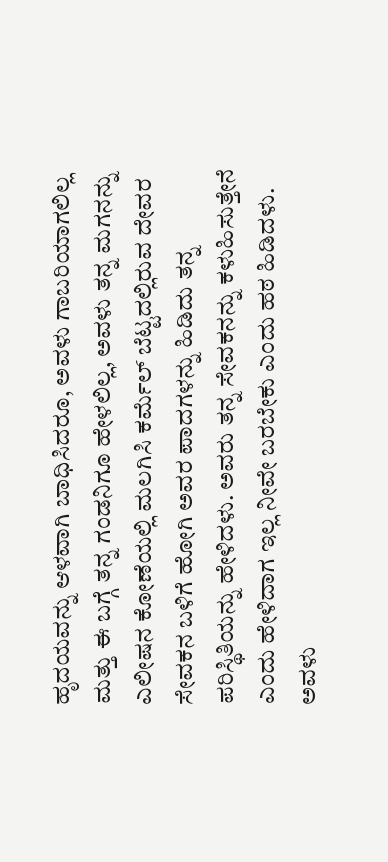ಹೃದಯವನ್ನು ಆಳವಾಗಿ ಬಾಧಿಸಿದರೂ, ಅವಳು ಗಾಬರಿಯಾಗಲಿಲ್ಲ ಮತ್ತು ಈ ಬಗ್ಗೆ ತನ್ನ ಗಂಡನಿಗೂ ಹೇಳಲಿಲ್ಲ, ಅವಳು ತನ್ನ ಮಗನನ್ನು ಎಲೀಷನ ಕೋಣೆಯಲ್ಲಿ ಮಲಗಿಸಿ ಕರ್ಮೆಲ್ ಬೆಟ್ಟದಲ್ಲಿರುವ ದೇವರ ಸೇವಕನ ಬಳಿಗೆ ಹೋಗಿ ಅವರ ಪಾದಗಳನ್ನು ಹಿಡಿದು ತನ್ನ ಪರಿಸ್ಥಿತಿಯನ್ನು ಹೇಳಿದಳು. ಅವರು ತನ್ನ ಸೇವಕನನ್ನು ಕಳುಹಿಸುತ್ತೇನೆ ಎಂದು ಹೇಳಿದಾಗ ಇಲ್ಲ ನೀವೇ ಬರಬೇಕು ಎಂದು ಹಠ ಹಿಡಿದಳು. ಅವಳು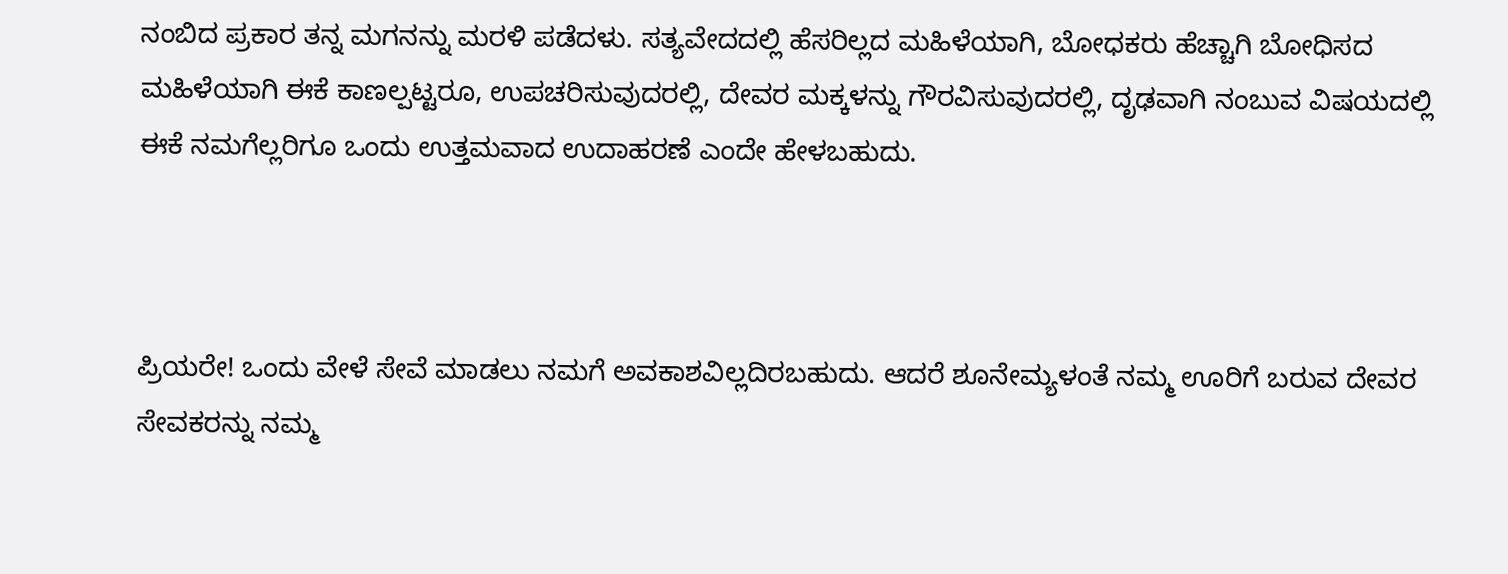ನಂಬಿದ ಪ್ರಕಾರ ತನ್ನ ಮಗನನ್ನು ಮರಳಿ ಪಡೆದಳು. ಸತ್ಯವೇದದಲ್ಲಿ ಹೆಸರಿಲ್ಲದ ಮಹಿಳೆಯಾಗಿ, ಬೋಧಕರು ಹೆಚ್ಚಾಗಿ ಬೋಧಿಸದ ಮಹಿಳೆಯಾಗಿ ಈಕೆ ಕಾಣಲ್ಪಟ್ಟರೂ, ಉಪಚರಿಸುವುದರಲ್ಲಿ, ದೇವರ ಮಕ್ಕಳನ್ನು ಗೌರವಿಸುವುದರಲ್ಲಿ, ದೃಢವಾಗಿ ನಂಬುವ ವಿಷಯದಲ್ಲಿ ಈಕೆ ನಮಗೆಲ್ಲರಿಗೂ ಒಂದು ಉತ್ತಮವಾದ ಉದಾಹರಣೆ ಎಂದೇ ಹೇಳಬಹುದು.



ಪ್ರಿಯರೇ! ಒಂದು ವೇಳೆ ಸೇವೆ ಮಾಡಲು ನಮಗೆ ಅವಕಾಶವಿಲ್ಲದಿರಬಹುದು. ಆದರೆ ಶೂನೇಮ್ಯಳಂತೆ ನಮ್ಮ ಊರಿಗೆ ಬರುವ ದೇವರ ಸೇವಕರನ್ನು ನಮ್ಮ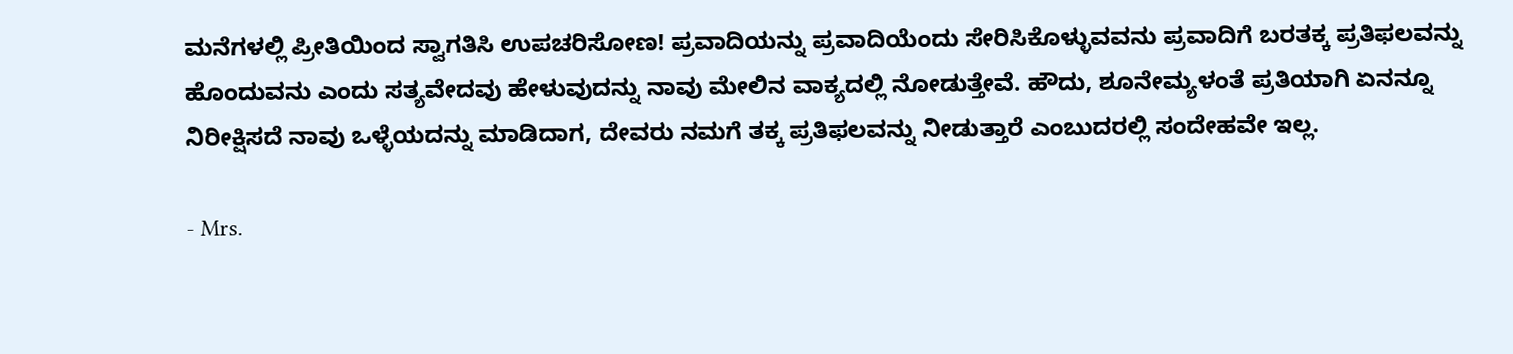ಮನೆಗಳಲ್ಲಿ ಪ್ರೀತಿಯಿಂದ ಸ್ವಾಗತಿಸಿ ಉಪಚರಿಸೋಣ! ಪ್ರವಾದಿಯನ್ನು ಪ್ರವಾದಿಯೆಂದು ಸೇರಿಸಿಕೊಳ್ಳುವವನು ಪ್ರವಾದಿಗೆ ಬರತಕ್ಕ ಪ್ರತಿಫಲವನ್ನು ಹೊಂದುವನು ಎಂದು ಸತ್ಯವೇದವು ಹೇಳುವುದನ್ನು ನಾವು ಮೇಲಿನ ವಾಕ್ಯದಲ್ಲಿ ನೋಡುತ್ತೇವೆ. ಹೌದು, ಶೂನೇಮ್ಯಳಂತೆ ಪ್ರತಿಯಾಗಿ ಏನನ್ನೂ ನಿರೀಕ್ಷಿಸದೆ ನಾವು ಒಳ್ಳೆಯದನ್ನು ಮಾಡಿದಾಗ, ದೇವರು ನಮಗೆ ತಕ್ಕ ಪ್ರತಿಫಲವನ್ನು ನೀಡುತ್ತಾರೆ ಎಂಬುದರಲ್ಲಿ ಸಂದೇಹವೇ ಇಲ್ಲ.

- Mrs.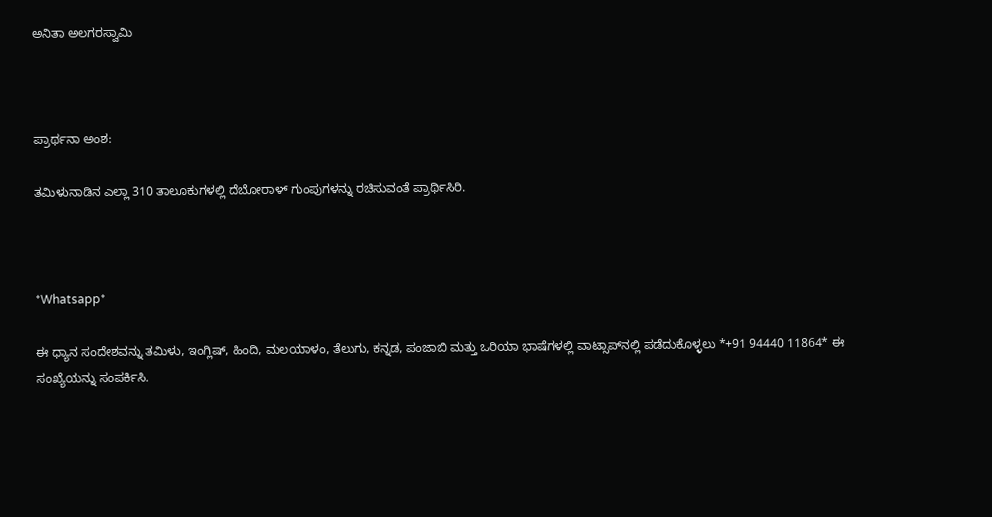ಅನಿತಾ ಅಲಗರಸ್ವಾಮಿ



ಪ್ರಾರ್ಥನಾ ಅಂಶ:

ತಮಿಳುನಾಡಿನ ಎಲ್ಲಾ 310 ತಾಲೂಕುಗಳಲ್ಲಿ ದೆಬೋರಾಳ್ ಗುಂಪುಗಳನ್ನು ರಚಿಸುವಂತೆ ಪ್ರಾರ್ಥಿಸಿರಿ.



*Whatsapp*

ಈ ಧ್ಯಾನ ಸಂದೇಶವನ್ನು ತಮಿಳು, ಇಂಗ್ಲಿಷ್, ಹಿಂದಿ, ಮಲಯಾಳಂ, ತೆಲುಗು, ಕನ್ನಡ, ಪಂಜಾಬಿ ಮತ್ತು ಒರಿಯಾ ಭಾಷೆಗಳಲ್ಲಿ ವಾಟ್ಸಾಪ್‌ನಲ್ಲಿ ಪಡೆದುಕೊಳ್ಳಲು *+91 94440 11864* ಈ ಸಂಖ್ಯೆಯನ್ನು ಸಂಪರ್ಕಿಸಿ.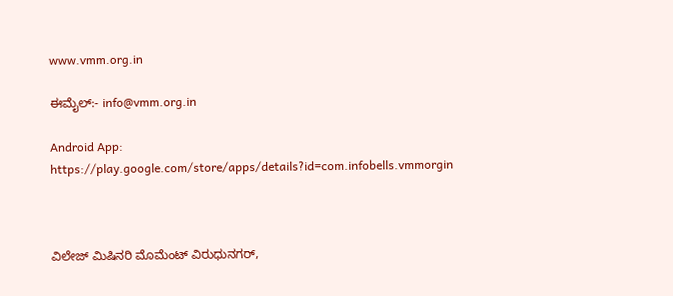www.vmm.org.in

ಈಮೈಲ್:- info@vmm.org.in

Android App: https://play.google.com/store/apps/details?id=com.infobells.vmmorgin



ವಿಲೇಜ್ ಮಿಷಿನರಿ ಮೊಮೆಂಟ್ ವಿರುಧುನಗರ್,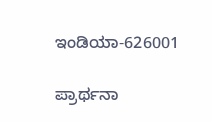ಇಂಡಿಯಾ-626001

ಪ್ರಾರ್ಥನಾ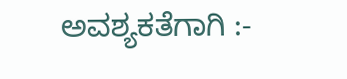ಅವಶ್ಯಕತೆಗಾಗಿ :-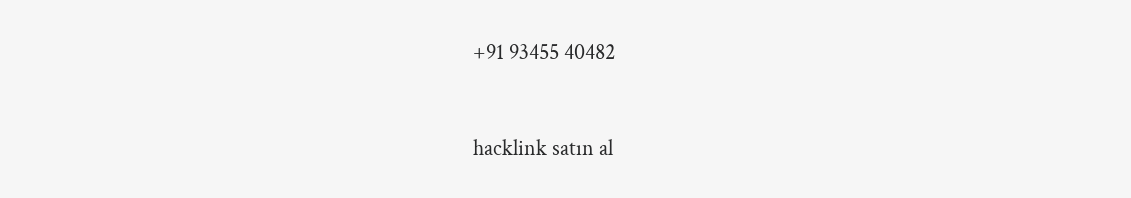+91 93455 40482



hacklink satın al